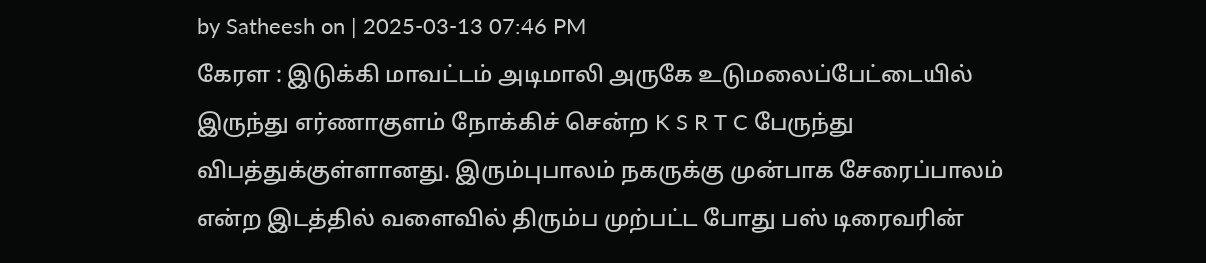by Satheesh on | 2025-03-13 07:46 PM
கேரள : இடுக்கி மாவட்டம் அடிமாலி அருகே உடுமலைப்பேட்டையில் இருந்து எர்ணாகுளம் நோக்கிச் சென்ற K S R T C பேருந்து விபத்துக்குள்ளானது. இரும்புபாலம் நகருக்கு முன்பாக சேரைப்பாலம் என்ற இடத்தில் வளைவில் திரும்ப முற்பட்ட போது பஸ் டிரைவரின்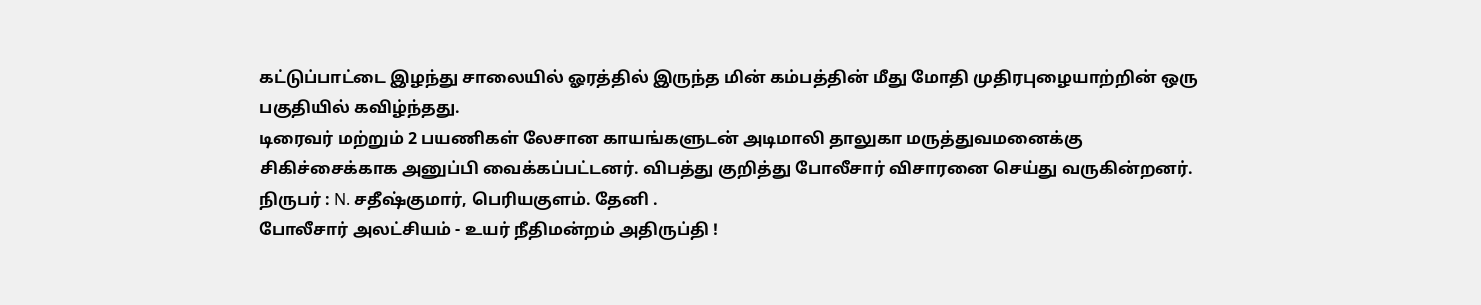கட்டுப்பாட்டை இழந்து சாலையில் ஓரத்தில் இருந்த மின் கம்பத்தின் மீது மோதி முதிரபுழையாற்றின் ஒரு பகுதியில் கவிழ்ந்தது.
டிரைவர் மற்றும் 2 பயணிகள் லேசான காயங்களுடன் அடிமாலி தாலுகா மருத்துவமனைக்கு சிகிச்சைக்காக அனுப்பி வைக்கப்பட்டனர். விபத்து குறித்து போலீசார் விசாரனை செய்து வருகின்றனர்.
நிருபர் : N. சதீஷ்குமார், பெரியகுளம். தேனி .
போலீசார் அலட்சியம் - உயர் நீதிமன்றம் அதிருப்தி !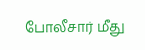போலீசார் மீது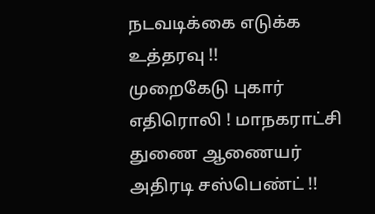நடவடிக்கை எடுக்க உத்தரவு !!
முறைகேடு புகார் எதிரொலி ! மாநகராட்சி துணை ஆணையர் அதிரடி சஸ்பெண்ட் !!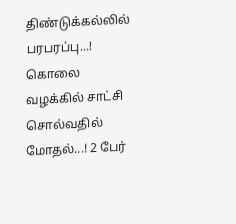திண்டுக்கல்லில் பரபரப்பு...! கொலை வழக்கில் சாட்சி சொல்வதில் மோதல்...! 2 பேர்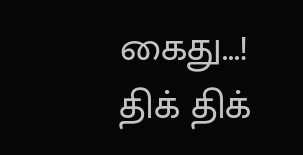கைது...!
திக் திக்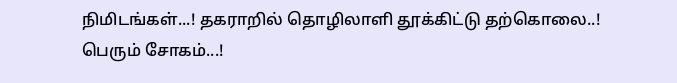நிமிடங்கள்...! தகராறில் தொழிலாளி தூக்கிட்டு தற்கொலை..! பெரும் சோகம்...!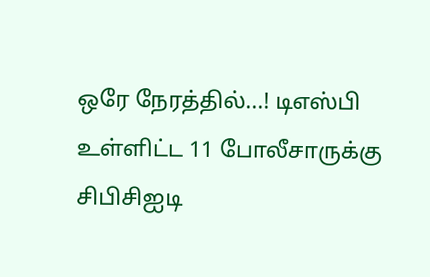ஒரே நேரத்தில்...! டிஎஸ்பி உள்ளிட்ட 11 போலீசாருக்கு சிபிசிஐடி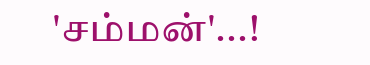'சம்மன்'...!